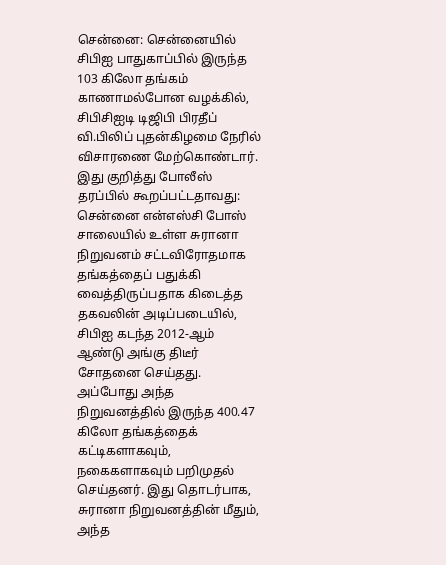சென்னை: சென்னையில் சிபிஐ பாதுகாப்பில் இருந்த 103 கிலோ தங்கம் காணாமல்போன வழக்கில், சிபிசிஐடி டிஜிபி பிரதீப் வி.பிலிப் புதன்கிழமை நேரில் விசாரணை மேற்கொண்டார்.
இது குறித்து போலீஸ் தரப்பில் கூறப்பட்டதாவது:
சென்னை என்எஸ்சி போஸ் சாலையில் உள்ள சுரானா நிறுவனம் சட்டவிரோதமாக தங்கத்தைப் பதுக்கி வைத்திருப்பதாக கிடைத்த தகவலின் அடிப்படையில், சிபிஐ கடந்த 2012-ஆம் ஆண்டு அங்கு திடீர் சோதனை செய்தது. அப்போது அந்த நிறுவனத்தில் இருந்த 400.47 கிலோ தங்கத்தைக் கட்டிகளாகவும், நகைகளாகவும் பறிமுதல் செய்தனர். இது தொடர்பாக, சுரானா நிறுவனத்தின் மீதும், அந்த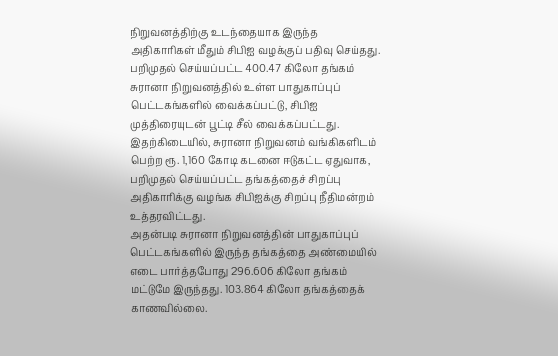நிறுவனத்திற்கு உடந்தையாக இருந்த அதிகாரிகள் மீதும் சிபிஐ வழக்குப் பதிவு செய்தது.
பறிமுதல் செய்யப்பட்ட 400.47 கிலோ தங்கம் சுரானா நிறுவனத்தில் உள்ள பாதுகாப்புப் பெட்டகங்களில் வைக்கப்பட்டு, சிபிஐ முத்திரையுடன் பூட்டி சீல் வைக்கப்பட்டது. இதற்கிடையில், சுரானா நிறுவனம் வங்கிகளிடம் பெற்ற ரூ. 1,160 கோடி கடனை ஈடுகட்ட ஏதுவாக, பறிமுதல் செய்யப்பட்ட தங்கத்தைச் சிறப்பு அதிகாரிக்கு வழங்க சிபிஐக்கு சிறப்பு நீதிமன்றம் உத்தரவிட்டது.
அதன்படி சுரானா நிறுவனத்தின் பாதுகாப்புப் பெட்டகங்களில் இருந்த தங்கத்தை அண்மையில் எடை பார்த்தபோது 296.606 கிலோ தங்கம் மட்டுமே இருந்தது. 103.864 கிலோ தங்கத்தைக் காணவில்லை.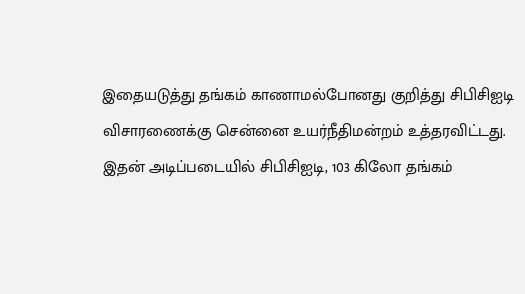இதையடுத்து தங்கம் காணாமல்போனது குறித்து சிபிசிஐடி விசாரணைக்கு சென்னை உயர்நீதிமன்றம் உத்தரவிட்டது.
இதன் அடிப்படையில் சிபிசிஐடி, 103 கிலோ தங்கம்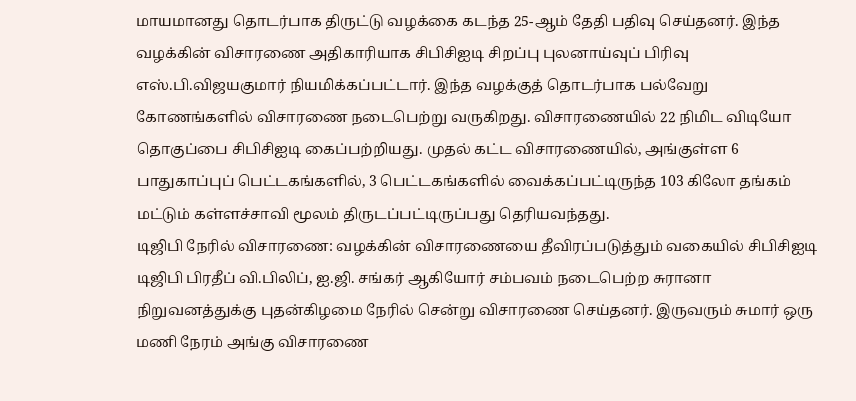மாயமானது தொடர்பாக திருட்டு வழக்கை கடந்த 25-ஆம் தேதி பதிவு செய்தனர். இந்த வழக்கின் விசாரணை அதிகாரியாக சிபிசிஐடி சிறப்பு புலனாய்வுப் பிரிவு எஸ்.பி.விஜயகுமார் நியமிக்கப்பட்டார். இந்த வழக்குத் தொடர்பாக பல்வேறு கோணங்களில் விசாரணை நடைபெற்று வருகிறது. விசாரணையில் 22 நிமிட விடியோ தொகுப்பை சிபிசிஐடி கைப்பற்றியது. முதல் கட்ட விசாரணையில், அங்குள்ள 6 பாதுகாப்புப் பெட்டகங்களில், 3 பெட்டகங்களில் வைக்கப்பட்டிருந்த 103 கிலோ தங்கம் மட்டும் கள்ளச்சாவி மூலம் திருடப்பட்டிருப்பது தெரியவந்தது.
டிஜிபி நேரில் விசாரணை: வழக்கின் விசாரணையை தீவிரப்படுத்தும் வகையில் சிபிசிஐடி டிஜிபி பிரதீப் வி.பிலிப், ஐ.ஜி. சங்கர் ஆகியோர் சம்பவம் நடைபெற்ற சுரானா நிறுவனத்துக்கு புதன்கிழமை நேரில் சென்று விசாரணை செய்தனர். இருவரும் சுமார் ஒரு மணி நேரம் அங்கு விசாரணை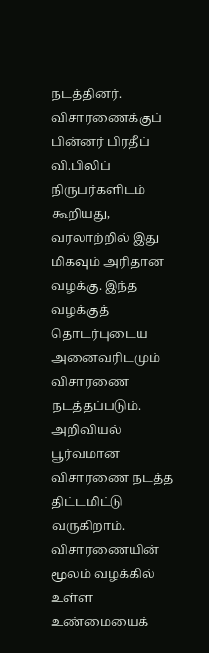நடத்தினர்.
விசாரணைக்குப் பின்னர் பிரதீப் வி.பிலிப் நிருபர்களிடம் கூறியது, வரலாற்றில் இது மிகவும் அரிதான வழக்கு. இந்த வழக்குத் தொடர்புடைய அனைவரிடமும் விசாரணை நடத்தப்படும். அறிவியல் பூர்வமான விசாரணை நடத்த திட்டமிட்டு வருகிறாம். விசாரணையின் மூலம் வழக்கில் உள்ள உண்மையைக்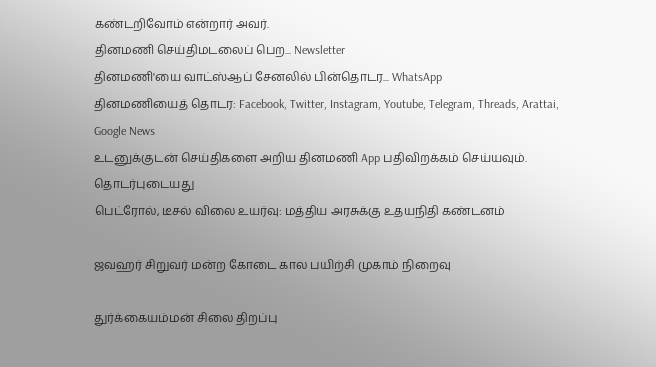கண்டறிவோம் என்றார் அவர்.
தினமணி செய்திமடலைப் பெற... Newsletter
தினமணி'யை வாட்ஸ்ஆப் சேனலில் பின்தொடர... WhatsApp
தினமணியைத் தொடர: Facebook, Twitter, Instagram, Youtube, Telegram, Threads, Arattai, Google News
உடனுக்குடன் செய்திகளை அறிய தினமணி App பதிவிறக்கம் செய்யவும்.
தொடர்புடையது
பெட்ரோல், டீசல் விலை உயர்வு: மத்திய அரசுக்கு உதயநிதி கண்டனம்

ஜவஹர் சிறுவர் மன்ற கோடை கால பயிற்சி முகாம் நிறைவு

துர்க்கையம்மன் சிலை திறப்பு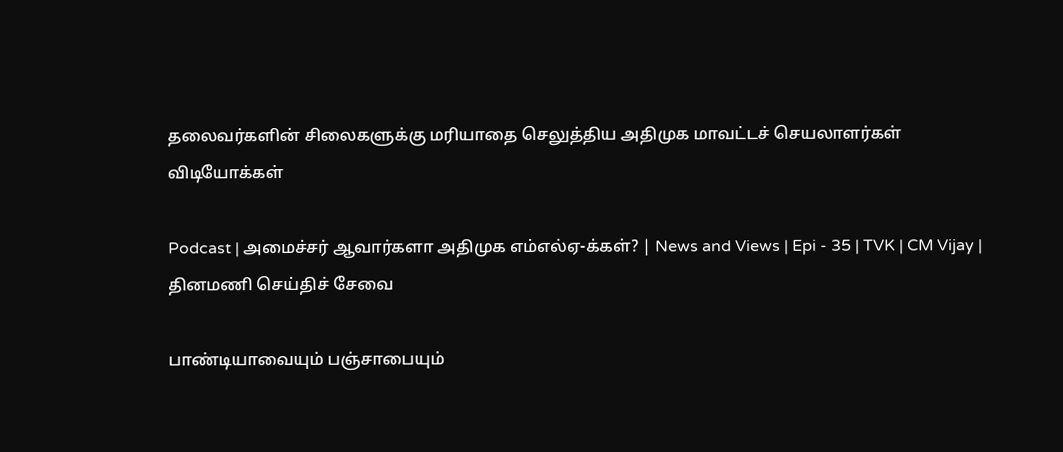தலைவர்களின் சிலைகளுக்கு மரியாதை செலுத்திய அதிமுக மாவட்டச் செயலாளர்கள்
விடியோக்கள்

Podcast | அமைச்சர் ஆவார்களா அதிமுக எம்எல்ஏ-க்கள்? | News and Views | Epi - 35 | TVK | CM Vijay |
தினமணி செய்திச் சேவை

பாண்டியாவையும் பஞ்சாபையும்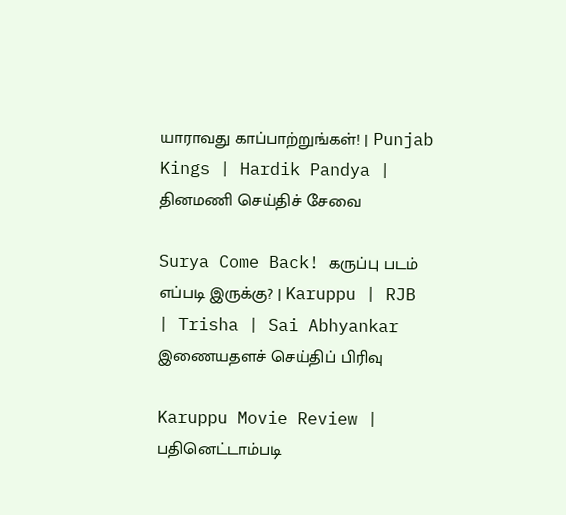யாராவது காப்பாற்றுங்கள்! | Punjab Kings | Hardik Pandya |
தினமணி செய்திச் சேவை

Surya Come Back! கருப்பு படம் எப்படி இருக்கு? | Karuppu | RJB | Trisha | Sai Abhyankar
இணையதளச் செய்திப் பிரிவு

Karuppu Movie Review | பதினெட்டாம்படி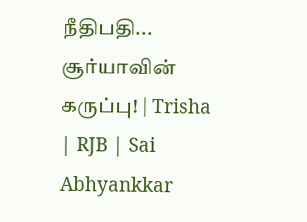நீதிபதி... சூர்யாவின் கருப்பு! | Trisha | RJB | Sai Abhyankkar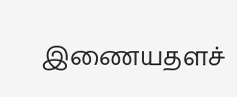இணையதளச்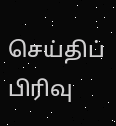செய்திப் பிரிவு